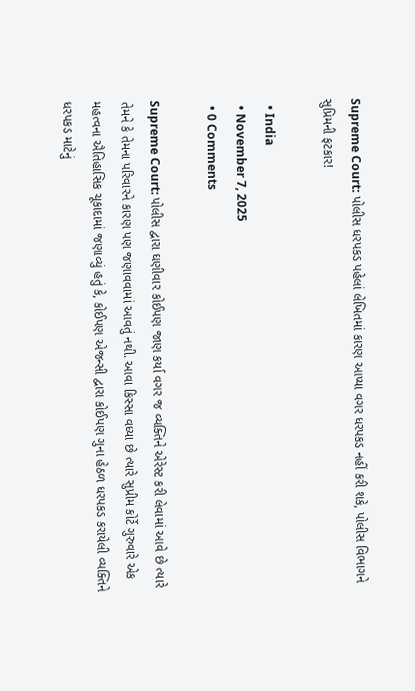Supreme Court: પોલીસ ધરપકડ પહેલાં લેખિતમાં કારણ આપ્યા વગર ધરપકડ નહીં કરી શકે, પોલીસ વિભાગને સુપ્રિમની ફટકાર!

  • India
  • November 7, 2025
  • 0 Comments

Supreme Court: પોલીસ દ્વારા ઘણીવાર કોઈપણ જાણ કર્યા વગર જ વ્યક્તિને એરેસ્ટ કરી લેવામાં આવે છે ત્યારે તેમને કે તેમના પરિવારને કારણ પણ જણાવવામાં આવતું નથી. આવા કિસ્સા વધ્યા છે ત્યારે સુપ્રીમ કોર્ટે ગુરુવારે એક મહત્વના ઐતિહાસિક ચૂકાદામાં જણાવ્યું હતું કે, કોઈપણ એજન્સી દ્વારા કોઈપણ ગુના હેઠળ ધરપકડ કરાયેલી વ્યક્તિને ધરપકડ માટેનું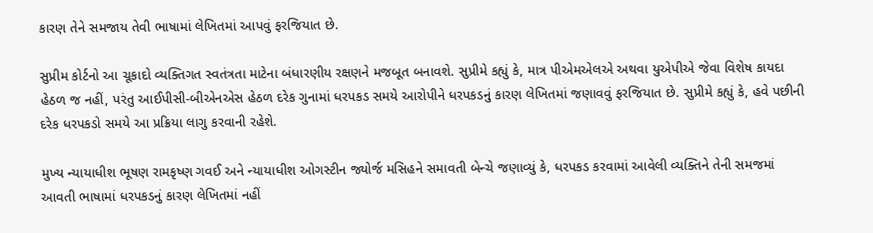કારણ તેને સમજાય તેવી ભાષામાં લેખિતમાં આપવું ફરજિયાત છે.

સુપ્રીમ કોર્ટનો આ ચૂકાદો વ્યક્તિગત સ્વતંત્રતા માટેના બંધારણીય રક્ષણને મજબૂત બનાવશે. સુપ્રીમે કહ્યું કે, માત્ર પીએમએલએ અથવા યુએપીએ જેવા વિશેષ કાયદા હેઠળ જ નહીં, પરંતુ આઈપીસી-બીએનએસ હેઠળ દરેક ગુનામાં ધરપકડ સમયે આરોપીને ધરપકડનું કારણ લેખિતમાં જણાવવું ફરજિયાત છે. સુપ્રીમે કહ્યું કે, હવે પછીની દરેક ધરપકડો સમયે આ પ્રક્રિયા લાગુ કરવાની રહેશે.

મુખ્ય ન્યાયાધીશ ભૂષણ રામકૃષ્ણ ગવઈ અને ન્યાયાધીશ ઓગસ્ટીન જ્યોર્જ મસિહને સમાવતી બેન્ચે જણાવ્યું કે, ધરપકડ કરવામાં આવેલી વ્યક્તિને તેની સમજમાં આવતી ભાષામાં ધરપકડનું કારણ લેખિતમાં નહીં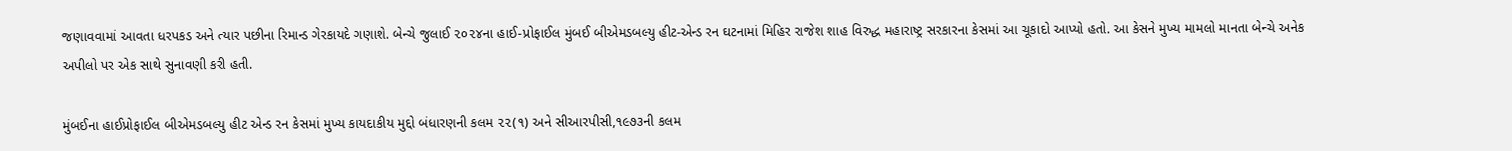જણાવવામાં આવતા ધરપકડ અને ત્યાર પછીના રિમાન્ડ ગેરકાયદે ગણાશે. બેન્ચે જુલાઈ ૨૦૨૪ના હાઈ-પ્રોફાઈલ મુંબઈ બીએમડબલ્યુ હીટ-એન્ડ રન ઘટનામાં મિહિર રાજેશ શાહ વિરુદ્ધ મહારાષ્ટ્ર સરકારના કેસમાં આ ચૂકાદો આપ્યો હતો. આ કેસને મુખ્ય મામલો માનતા બેન્ચે અનેક અપીલો પર એક સાથે સુનાવણી કરી હતી.

મુંબઈના હાઈપ્રોફાઈલ બીએમડબલ્યુ હીટ એન્ડ રન કેસમાં મુખ્ય કાયદાકીય મુદ્દો બંધારણની કલમ ૨૨(૧) અને સીઆરપીસી,૧૯૭૩ની કલમ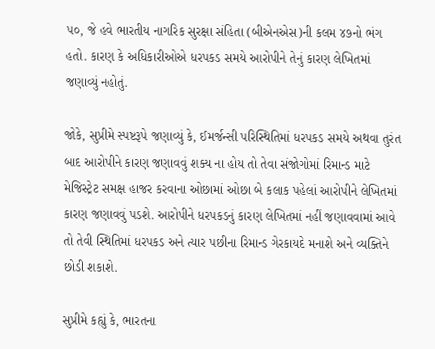૫૦, જે હવે ભારતીય નાગરિક સુરક્ષા સંહિતા (બીએનએસ)ની કલમ ૪૭નો ભંગ હતો. કારણ કે અધિકારીઓએ ધરપકડ સમયે આરોપીને તેનું કારણ લેખિતમાં જણાવ્યું નહોતું.

જોકે, સુપ્રીમે સ્પષ્ટરૂપે જણાવ્યું કે, ઈમર્જન્સી પરિસ્થિતિમાં ધરપકડ સમયે અથવા તુરંત બાદ આરોપીને કારણ જણાવવું શક્ય ના હોય તો તેવા સંજોગોમાં રિમાન્ડ માટે મેજિસ્ટ્રેટ સમક્ષ હાજર કરવાના ઓછામાં ઓછા બે કલાક પહેલાં આરોપીને લેખિતમાં કારણ જણાવવું પડશે. આરોપીને ધરપકડનું કારણ લેખિતમાં નહીં જણાવવામાં આવે તો તેવી સ્થિતિમાં ધરપકડ અને ત્યાર પછીના રિમાન્ડ ગેરકાયદે મનાશે અને વ્યક્તિને છોડી શકાશે.

સુપ્રીમે કહ્યું કે, ભારતના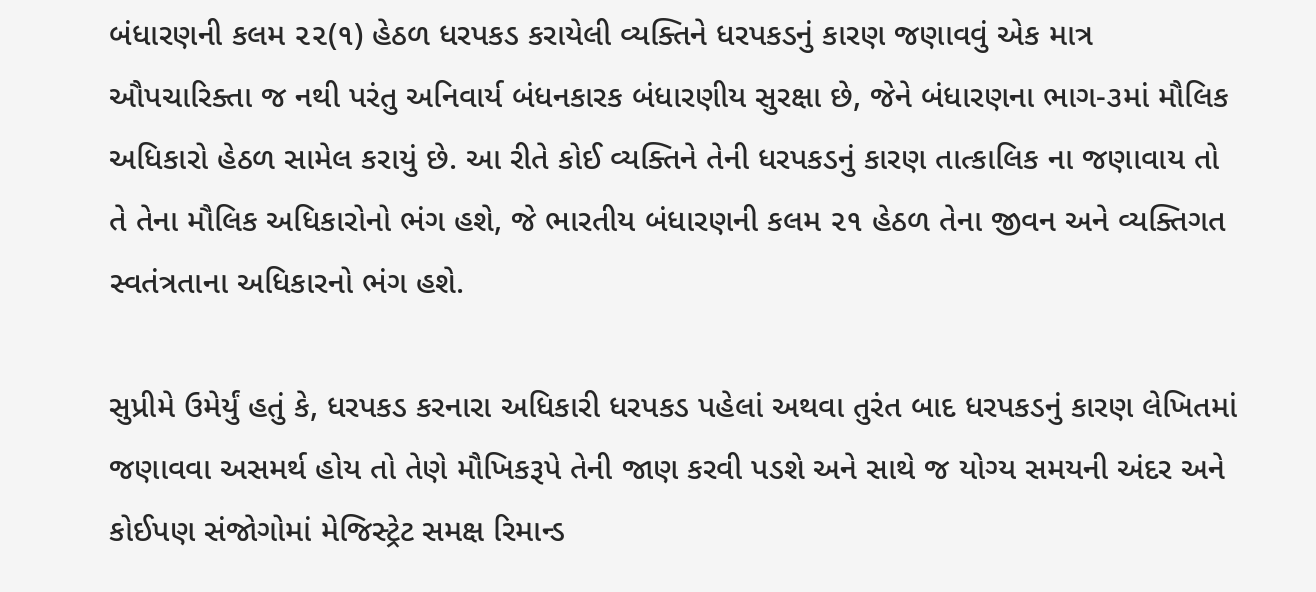બંધારણની કલમ ૨૨(૧) હેઠળ ધરપકડ કરાયેલી વ્યક્તિને ધરપકડનું કારણ જણાવવું એક માત્ર ઔપચારિક્તા જ નથી પરંતુ અનિવાર્ય બંધનકારક બંધારણીય સુરક્ષા છે, જેને બંધારણના ભાગ-૩માં મૌલિક અધિકારો હેઠળ સામેલ કરાયું છે. આ રીતે કોઈ વ્યક્તિને તેની ધરપકડનું કારણ તાત્કાલિક ના જણાવાય તો તે તેના મૌલિક અધિકારોનો ભંગ હશે, જે ભારતીય બંધારણની કલમ ૨૧ હેઠળ તેના જીવન અને વ્યક્તિગત સ્વતંત્રતાના અધિકારનો ભંગ હશે.

સુપ્રીમે ઉમેર્યું હતું કે, ધરપકડ કરનારા અધિકારી ધરપકડ પહેલાં અથવા તુરંત બાદ ધરપકડનું કારણ લેખિતમાં જણાવવા અસમર્થ હોય તો તેણે મૌખિકરૂપે તેની જાણ કરવી પડશે અને સાથે જ યોગ્ય સમયની અંદર અને કોઈપણ સંજોગોમાં મેજિસ્ટ્રેટ સમક્ષ રિમાન્ડ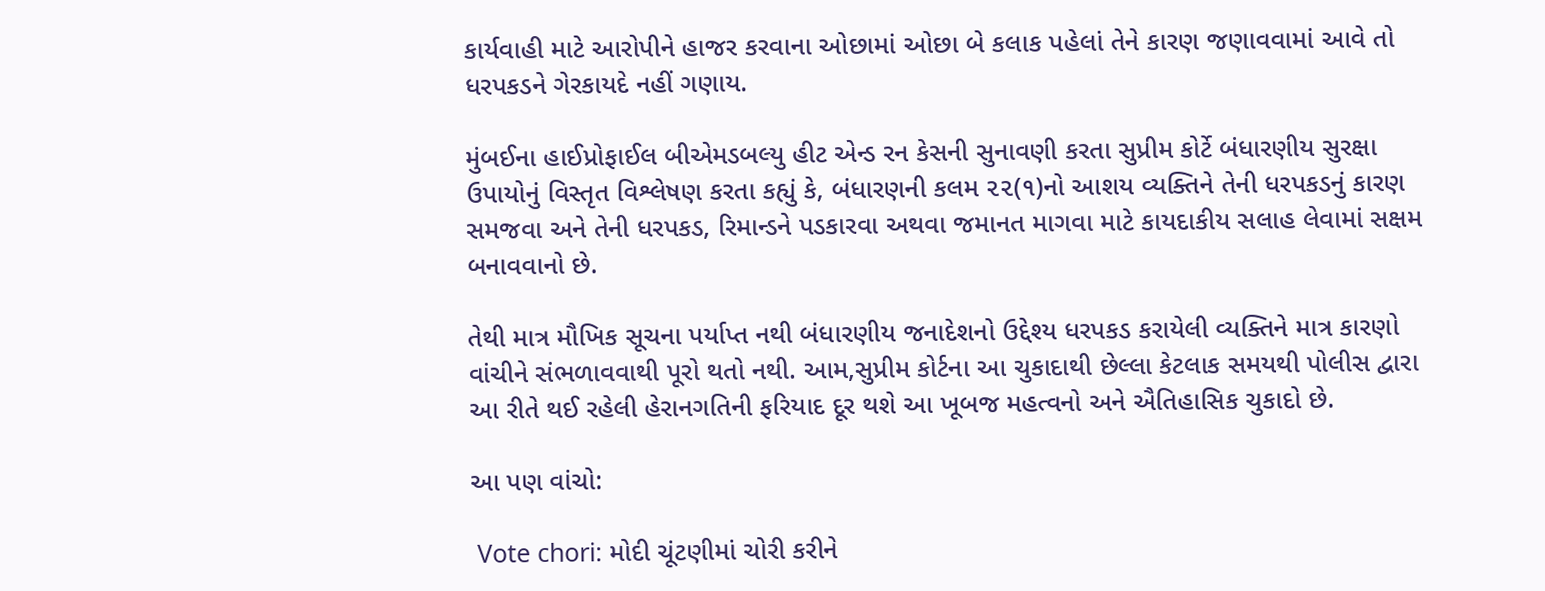કાર્યવાહી માટે આરોપીને હાજર કરવાના ઓછામાં ઓછા બે કલાક પહેલાં તેને કારણ જણાવવામાં આવે તો ધરપકડને ગેરકાયદે નહીં ગણાય.

મુંબઈના હાઈપ્રોફાઈલ બીએમડબલ્યુ હીટ એન્ડ રન કેસની સુનાવણી કરતા સુપ્રીમ કોર્ટે બંધારણીય સુરક્ષા ઉપાયોનું વિસ્તૃત વિશ્લેષણ કરતા કહ્યું કે, બંધારણની કલમ ૨૨(૧)નો આશય વ્યક્તિને તેની ધરપકડનું કારણ સમજવા અને તેની ધરપકડ, રિમાન્ડને પડકારવા અથવા જમાનત માગવા માટે કાયદાકીય સલાહ લેવામાં સક્ષમ બનાવવાનો છે.

તેથી માત્ર મૌખિક સૂચના પર્યાપ્ત નથી બંધારણીય જનાદેશનો ઉદ્દેશ્ય ધરપકડ કરાયેલી વ્યક્તિને માત્ર કારણો વાંચીને સંભળાવવાથી પૂરો થતો નથી. આમ,સુપ્રીમ કોર્ટના આ ચુકાદાથી છેલ્લા કેટલાક સમયથી પોલીસ દ્વારા આ રીતે થઈ રહેલી હેરાનગતિની ફરિયાદ દૂર થશે આ ખૂબજ મહત્વનો અને ઐતિહાસિક ચુકાદો છે.

આ પણ વાંચો:

 Vote chori: મોદી ચૂંટણીમાં ચોરી કરીને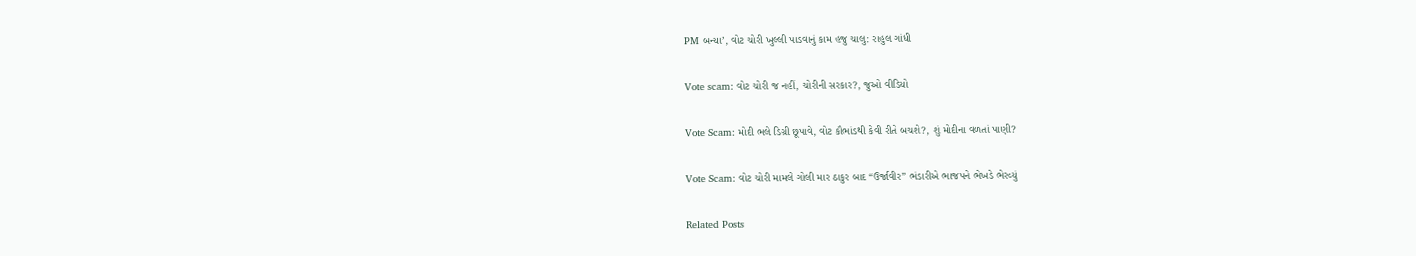PM બન્યા’, વોટ ચોરી ખુલ્લી પાડવાનું કામ હજુ ચાલુ: રાહુલ ગાંધી

Vote scam: વોટ ચોરી જ નહીં, ચોરીની સરકાર?, જુઓ વીડિયો

Vote Scam: મોદી ભલે ડિગ્રી છૂપાવે, વોટ કૌભાંડથી કેવી રીતે બચશે?, શું મોદીના વળતાં પાણી?

Vote Scam: વોટ ચોરી મામલે ગોલી માર ઠાકુર બાદ “ઉર્જાવીર” ભંડારીએ ભાજપને ભેખડે ભેરવ્યું

Related Posts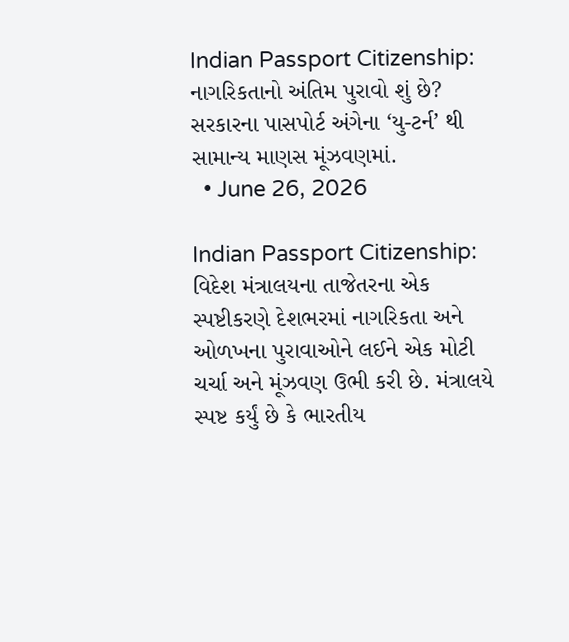Indian Passport Citizenship: નાગરિકતાનો અંતિમ પુરાવો શું છે? સરકારના પાસપોર્ટ અંગેના ‘યુ-ટર્ન’ થી સામાન્ય માણસ મૂંઝવણમાં.
  • June 26, 2026

Indian Passport Citizenship: વિદેશ મંત્રાલયના તાજેતરના એક સ્પષ્ટીકરણે દેશભરમાં નાગરિકતા અને ઓળખના પુરાવાઓને લઈને એક મોટી ચર્ચા અને મૂંઝવણ ઉભી કરી છે. મંત્રાલયે સ્પષ્ટ કર્યું છે કે ભારતીય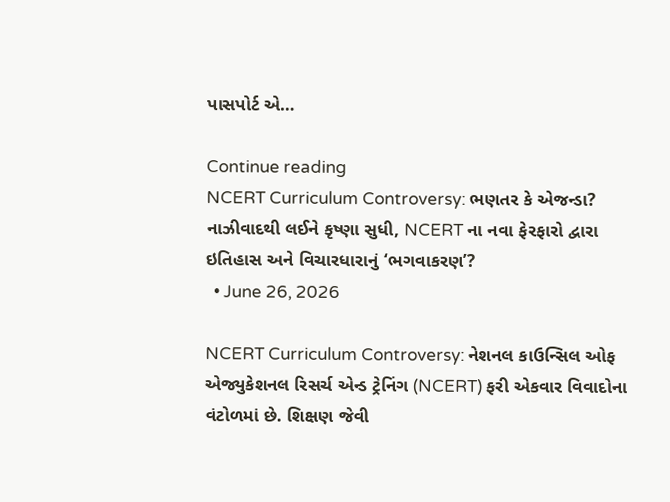પાસપોર્ટ એ…

Continue reading
NCERT Curriculum Controversy: ભણતર કે એજન્ડા? નાઝીવાદથી લઈને કૃષ્ણા સુધી, NCERT ના નવા ફેરફારો દ્વારા ઇતિહાસ અને વિચારધારાનું ‘ભગવાકરણ’?
  • June 26, 2026

NCERT Curriculum Controversy: નેશનલ કાઉન્સિલ ઓફ એજ્યુકેશનલ રિસર્ચ એન્ડ ટ્રેનિંગ (NCERT) ફરી એકવાર વિવાદોના વંટોળમાં છે. શિક્ષણ જેવી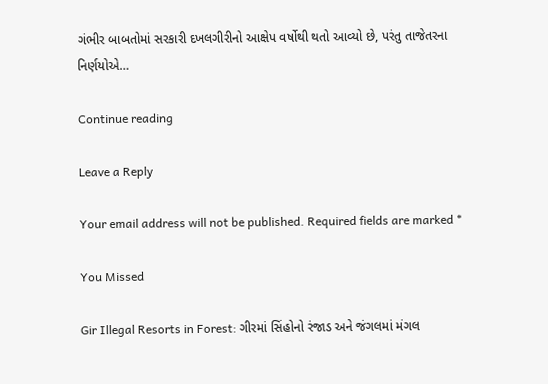ગંભીર બાબતોમાં સરકારી દખલગીરીનો આક્ષેપ વર્ષોથી થતો આવ્યો છે, પરંતુ તાજેતરના નિર્ણયોએ…

Continue reading

Leave a Reply

Your email address will not be published. Required fields are marked *

You Missed

Gir Illegal Resorts in Forest: ગીરમાં સિંહોનો રંજાડ અને જંગલમાં મંગલ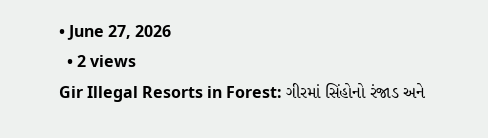• June 27, 2026
  • 2 views
Gir Illegal Resorts in Forest: ગીરમાં સિંહોનો રંજાડ અને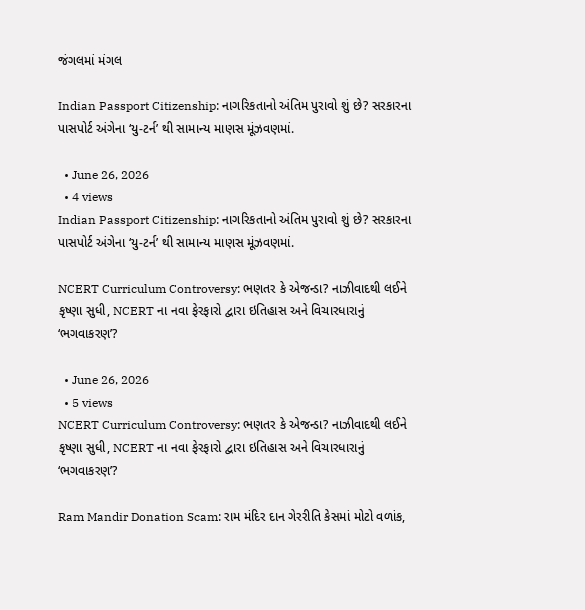જંગલમાં મંગલ

Indian Passport Citizenship: નાગરિકતાનો અંતિમ પુરાવો શું છે? સરકારના પાસપોર્ટ અંગેના ‘યુ-ટર્ન’ થી સામાન્ય માણસ મૂંઝવણમાં.

  • June 26, 2026
  • 4 views
Indian Passport Citizenship: નાગરિકતાનો અંતિમ પુરાવો શું છે? સરકારના પાસપોર્ટ અંગેના ‘યુ-ટર્ન’ થી સામાન્ય માણસ મૂંઝવણમાં.

NCERT Curriculum Controversy: ભણતર કે એજન્ડા? નાઝીવાદથી લઈને કૃષ્ણા સુધી, NCERT ના નવા ફેરફારો દ્વારા ઇતિહાસ અને વિચારધારાનું ‘ભગવાકરણ’?

  • June 26, 2026
  • 5 views
NCERT Curriculum Controversy: ભણતર કે એજન્ડા? નાઝીવાદથી લઈને કૃષ્ણા સુધી, NCERT ના નવા ફેરફારો દ્વારા ઇતિહાસ અને વિચારધારાનું ‘ભગવાકરણ’?

Ram Mandir Donation Scam: રામ મંદિર દાન ગેરરીતિ કેસમાં મોટો વળાંક,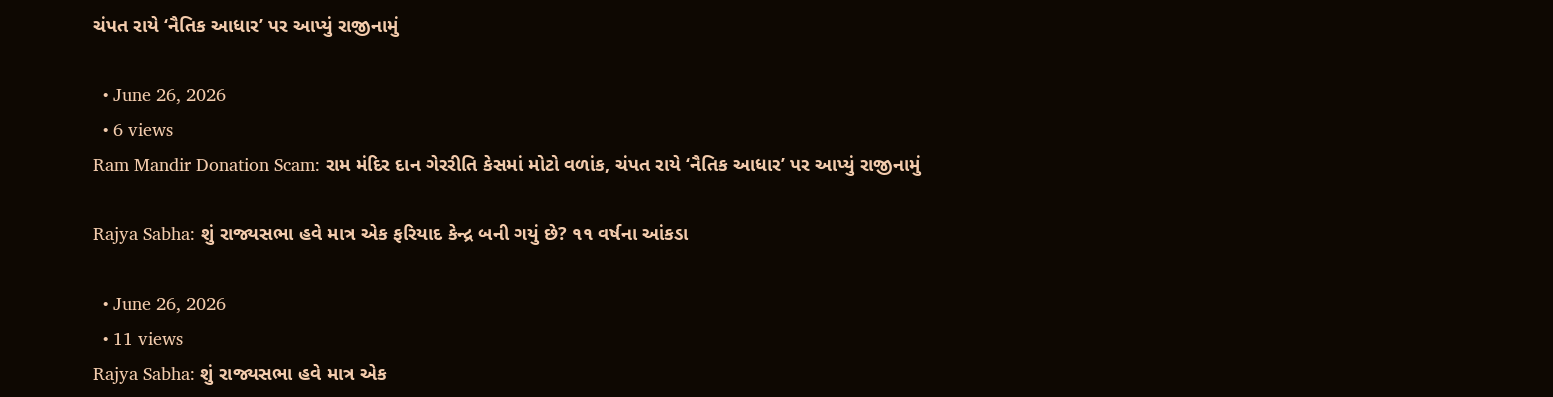ચંપત રાયે ‘નૈતિક આધાર’ પર આપ્યું રાજીનામું

  • June 26, 2026
  • 6 views
Ram Mandir Donation Scam: રામ મંદિર દાન ગેરરીતિ કેસમાં મોટો વળાંક, ચંપત રાયે ‘નૈતિક આધાર’ પર આપ્યું રાજીનામું

Rajya Sabha: શું રાજ્યસભા હવે માત્ર એક ફરિયાદ કેન્દ્ર બની ગયું છે? ૧૧ વર્ષના આંકડા

  • June 26, 2026
  • 11 views
Rajya Sabha: શું રાજ્યસભા હવે માત્ર એક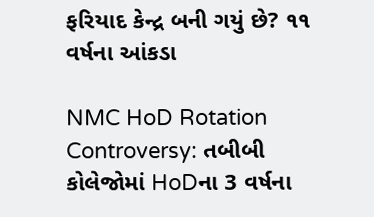ફરિયાદ કેન્દ્ર બની ગયું છે? ૧૧ વર્ષના આંકડા

NMC HoD Rotation Controversy: તબીબી કોલેજોમાં HoDના 3 વર્ષના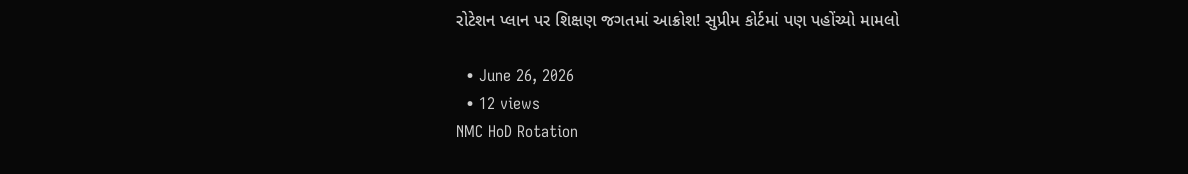રોટેશન પ્લાન પર શિક્ષણ જગતમાં આક્રોશ! સુપ્રીમ કોર્ટમાં પણ પહોંચ્યો મામલો

  • June 26, 2026
  • 12 views
NMC HoD Rotation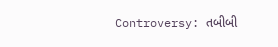Controversy: તબીબી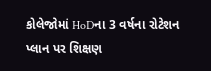કોલેજોમાં HoDના 3 વર્ષના રોટેશન પ્લાન પર શિક્ષણ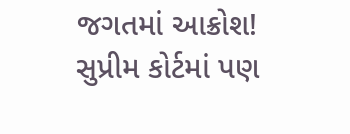જગતમાં આક્રોશ! સુપ્રીમ કોર્ટમાં પણ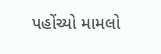પહોંચ્યો મામલો